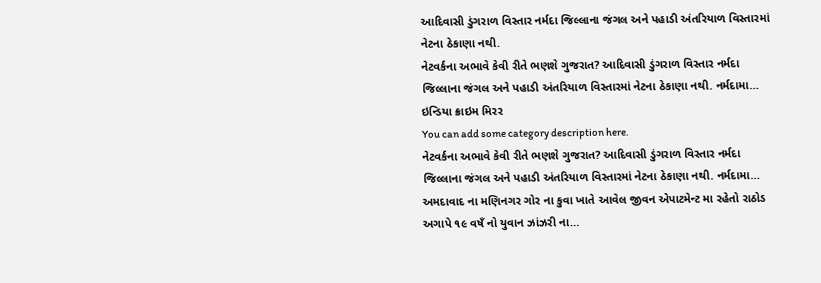આદિવાસી ડુંગરાળ વિસ્તાર નર્મદા જિલ્લાના જંગલ અને પહાડી અંતરિયાળ વિસ્તારમાં નેટના ઠેકાણા નથી.
નેટવર્કના અભાવે કેવી રીતે ભણશે ગુજરાત? આદિવાસી ડુંગરાળ વિસ્તાર નર્મદા જિલ્લાના જંગલ અને પહાડી અંતરિયાળ વિસ્તારમાં નેટના ઠેકાણા નથી. નર્મદામા…
ઇન્ડિયા ક્રાઇમ મિરર
You can add some category description here.
નેટવર્કના અભાવે કેવી રીતે ભણશે ગુજરાત? આદિવાસી ડુંગરાળ વિસ્તાર નર્મદા જિલ્લાના જંગલ અને પહાડી અંતરિયાળ વિસ્તારમાં નેટના ઠેકાણા નથી. નર્મદામા…
અમદાવાદ ના મણિનગર ગોર ના કુવા ખાતે આવેલ જીવન એપાટમેન્ટ મા રહેતો રાઠોડ અગાપે ૧૯ વષઁ નો યુવાન ઝાંઝરી ના…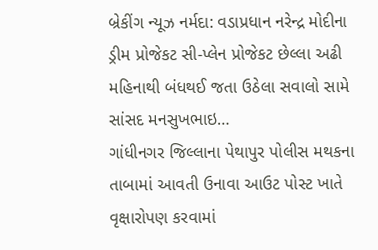બ્રેકીંગ ન્યૂઝ નર્મદા: વડાપ્રધાન નરેન્દ્ર મોદીના ડ્રીમ પ્રોજેકટ સી-પ્લેન પ્રોજેકટ છેલ્લા અઢી મહિનાથી બંધથઈ જતા ઉઠેલા સવાલો સામે સાંસદ મનસુખભાઇ…
ગાંધીનગર જિલ્લાના પેથાપુર પોલીસ મથકના તાબામાં આવતી ઉનાવા આઉટ પોસ્ટ ખાતે વૃક્ષારોપણ કરવામાં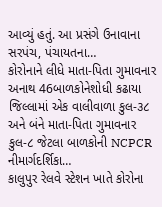આવ્યું હતું. આ પ્રસંગે ઉનાવાના સરપંચ, પંચાયતના…
કોરોનાને લીધે માતા-પિતા ગુમાવનાર અનાથ 46બાળકોનેશોધી કઢાયા જિલ્લામાં એક વાલીવાળા કુલ-૩૮ અને બંને માતા-પિતા ગુમાવનાર કુલ-૮ જેટલા બાળકોની NCPCR નીમાર્ગદર્શિકા…
કાલુપુર રેલવે સ્ટેશન ખાતે કોરોના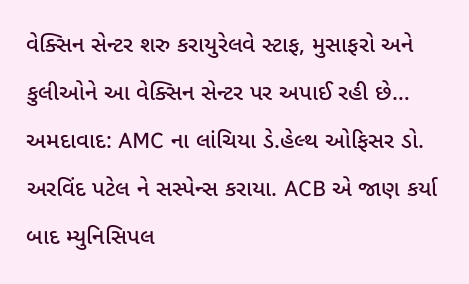વેક્સિન સેન્ટર શરુ કરાયુરેલવે સ્ટાફ, મુસાફરો અને કુલીઓને આ વેક્સિન સેન્ટર પર અપાઈ રહી છે…
અમદાવાદ: AMC ના લાંચિયા ડે.હેલ્થ ઓફિસર ડો. અરવિંદ પટેલ ને સસ્પેન્સ કરાયા. ACB એ જાણ કર્યા બાદ મ્યુનિસિપલ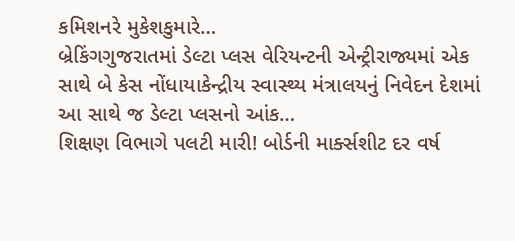કમિશનરે મુકેશકુમારે…
બ્રેકિંગગુજરાતમાં ડેલ્ટા પ્લસ વેરિયન્ટની એન્ટ્રીરાજ્યમાં એક સાથે બે કેસ નોંધાયાકેન્દ્રીય સ્વાસ્થ્ય મંત્રાલયનું નિવેદન દેશમાં આ સાથે જ ડેલ્ટા પ્લસનો આંક…
શિક્ષણ વિભાગે પલટી મારી! બોર્ડની માર્ક્સશીટ દર વર્ષ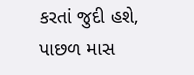કરતાં જુદી હશે, પાછળ માસ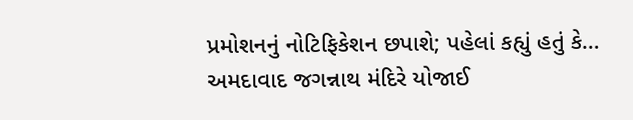પ્રમોશનનું નોટિફિકેશન છપાશે; પહેલાં કહ્યું હતું કે…
અમદાવાદ જગન્નાથ મંદિરે યોજાઈ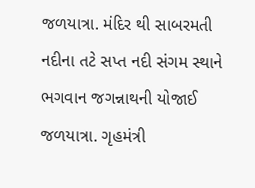જળયાત્રા. મંદિર થી સાબરમતી નદીના તટે સપ્ત નદી સંગમ સ્થાને ભગવાન જગન્નાથની યોજાઈ જળયાત્રા. ગૃહમંત્રી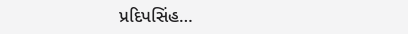પ્રદિપસિંહ…